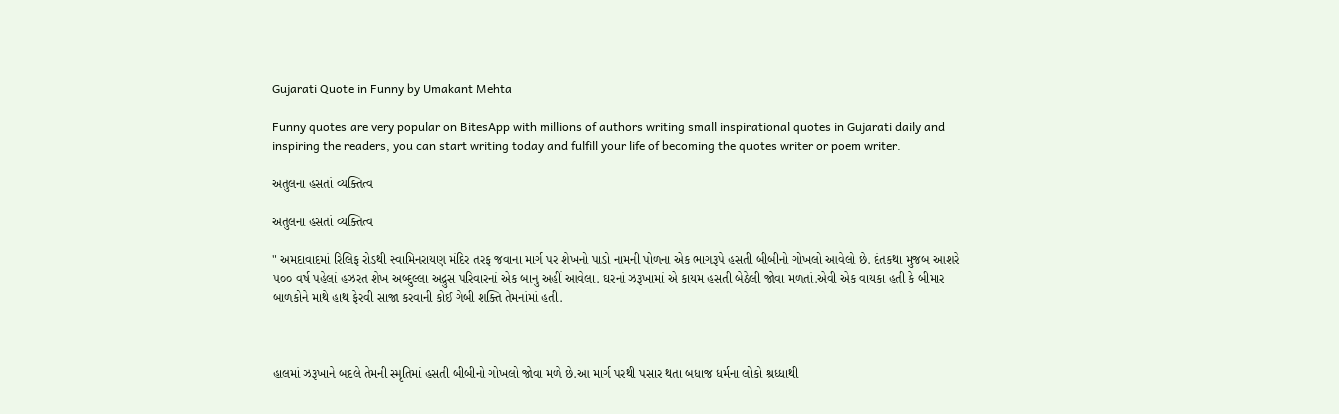Gujarati Quote in Funny by Umakant Mehta

Funny quotes are very popular on BitesApp with millions of authors writing small inspirational quotes in Gujarati daily and inspiring the readers, you can start writing today and fulfill your life of becoming the quotes writer or poem writer.

અતુલના હસતાં વ્યક્તિત્વ

અતુલના હસતાં વ્યક્તિત્વ

" અમદાવાદમાં રિલિફ રોડથી સ્વામિનરાયણ મંદિર તરફ જવાના માર્ગ પર શેખનો પાડો નામની પોળના એક ભાગરૂપે હસતી બીબીનો ગોખલો આવેલો છે. દંતકથા મુજબ આશરે ૫૦૦ વર્ષ પહેલાં હઝરત શેખ અબ્દુલ્લા અદ્રુસ પરિવારનાં એક બાનુ અહીં આવેલા. ઘરનાં ઝરૂખામાં એ કાયમ હસતી બેઠેલી જોવા મળતાં.એવી એક વાયકા હતી કે બીમાર બાળકોને માથે હાથ ફેરવી સાજા કરવાની કોઈ ગેબી શક્તિ તેમનાંમાં હતી.



હાલમાં ઝરૂખાને બદલે તેમની સ્મૃતિમાં હસતી બીબીનો ગોખલો જોવા મળે છે.આ માર્ગ પરથી પસાર થતા બધાજ ધર્મના લોકો શ્રધ્ધાથી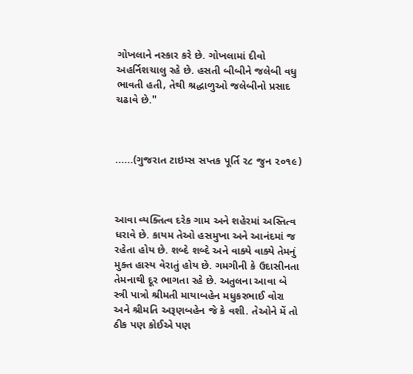ગોખલાને નસ્કાર કરે છે. ગોખલામાં દીવો અહર્નિશચાલુ રહે છે. હસતી બીબીને જલેબી વધુ ભાવતી હતી, તેથી શ્રદ્ધાળુઓ જલેબીનો પ્રસાદ ચઢાવે છે."



......(ગુજરાત ટાઇમ્સ સપ્તક પૂર્તિ ૨૮ જુન ૨૦૧૯)



આવા વ્યક્તિત્વ દરેક ગામ અને શહેરમાં અસ્તિત્વ ધરાવે છે. કાયમ તેઓ હસમુખા અને આનંદમાં જ રહેતા હોય છે. શબ્દે શબ્દે અને વાક્યે વાક્યે તેમનું મુક્ત હાસ્ય વેરાતું હોય છે. ગમગીની કે ઉદાસીનતા તેમનાથી દૂર ભાગતા રહે છે. અતુલના આવા બે સ્ત્રી પાત્રો શ્રીમતી માયાબહેન મધુકરભાઈ વોરા અને શ્રીમતિ અરૂણબહેન જે કે વશી. તેઓને મેં તો ઠીક પણ કોઈએ પણ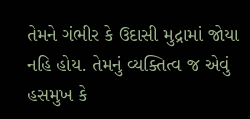તેમને ગંભીર કે ઉદાસી મુદ્રામાં જોયા નહિ હોય. તેમનું વ્યક્તિત્વ જ એવું હસમુખ કે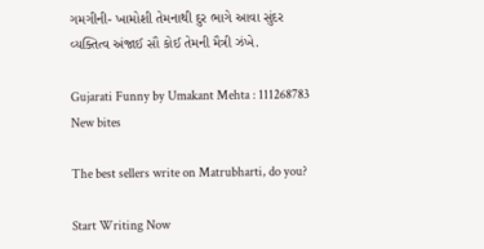ગમગીની- ખામોશી તેમનાથી દુર ભાગે આવા સુંદર વ્યક્તિત્વ અંજાઈ સૌ કોઈ તેમની મૈત્રી ઝંખે.

Gujarati Funny by Umakant Mehta : 111268783
New bites

The best sellers write on Matrubharti, do you?

Start Writing Now